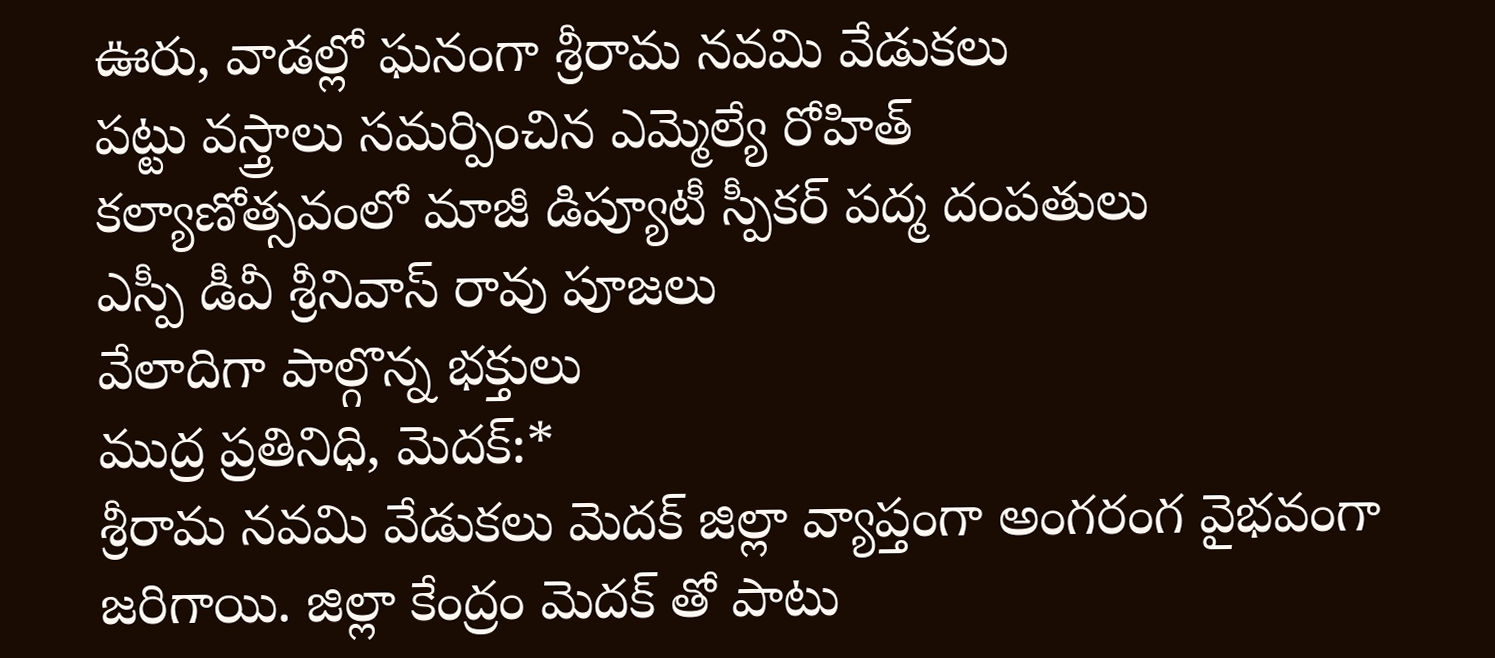ఊరు, వాడల్లో ఘనంగా శ్రీరామ నవమి వేడుకలు
పట్టు వస్త్రాలు సమర్పించిన ఎమ్మెల్యే రోహిత్
కల్యాణోత్సవంలో మాజీ డిప్యూటీ స్పీకర్ పద్మ దంపతులు
ఎస్పీ డీవీ శ్రీనివాస్ రావు పూజలు
వేలాదిగా పాల్గొన్న భక్తులు
ముద్ర ప్రతినిధి, మెదక్:*
శ్రీరామ నవమి వేడుకలు మెదక్ జిల్లా వ్యాప్తంగా అంగరంగ వైభవంగా జరిగాయి. జిల్లా కేంద్రం మెదక్ తో పాటు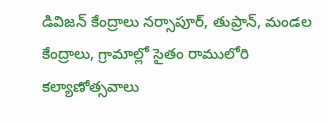డివిజన్ కేంద్రాలు నర్సాపూర్, తుప్రాన్, మండల కేంద్రాలు, గ్రామాల్లో సైతం రాములోరి కల్యాణోత్సవాలు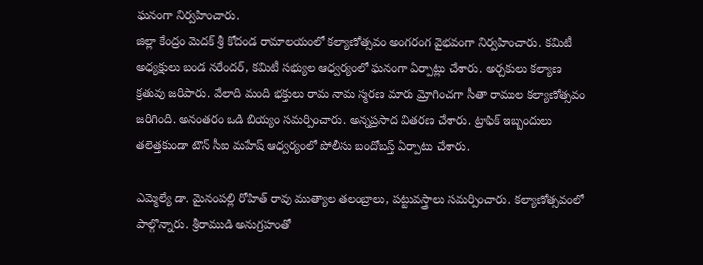ఘనంగా నిర్వహించారు.
జిల్లా కేంద్రం మెదక్ శ్రీ కోదండ రామాలయంలో కల్యాణోత్సవం అంగరంగ వైభవంగా నిర్వహించారు. కమిటీ అధ్యక్షులు బండ నరేందర్, కమిటీ సభ్యుల ఆధ్వర్యంలో ఘనంగా ఏర్పాట్లు చేశారు. అర్చకులు కల్యాణ క్రతువు జరిపారు. వేలాది మంది భక్తులు రామ నామ స్మరణ మారు మ్రోగించగా సీతా రాముల కల్యాణోత్సవం జరిగింది. అనంతరం ఒడి బియ్యం సమర్పించారు. అన్నప్రసాద వితరణ చేశారు. ట్రాఫిక్ ఇబ్బందులు తలెత్తకుండా టౌన్ సీఐ మహేష్ ఆధ్వర్యంలో పోలీసు బందోబస్త్ ఏర్పాటు చేశారు.

ఎమ్మెల్యే డా. మైనంపల్లి రోహిత్ రావు ముత్యాల తలంబ్రాలు, పట్టువస్త్రాలు సమర్పించారు. కల్యాణోత్సవంలో పాల్గొన్నారు. శ్రీరాముడి అనుగ్రహంతో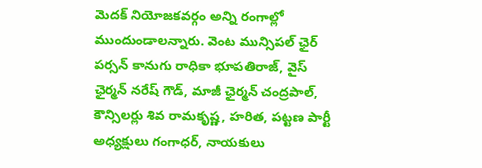మెదక్ నియోజకవర్గం అన్ని రంగాల్లో ముందుండాలన్నారు. వెంట మున్సిపల్ ఛైర్ పర్సన్ కానుగు రాధికా భూపతిరాజ్, వైస్ ఛైర్మన్ నరేష్ గౌడ్, మాజీ ఛైర్మన్ చంద్రపాల్, కౌన్సిలర్లు శివ రామకృష్ణ, హరిత, పట్టణ పార్టీ అధ్యక్షులు గంగాధర్, నాయకులు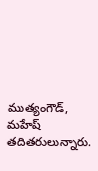ముత్యంగౌడ్, మహేష్ తదితరులున్నారు.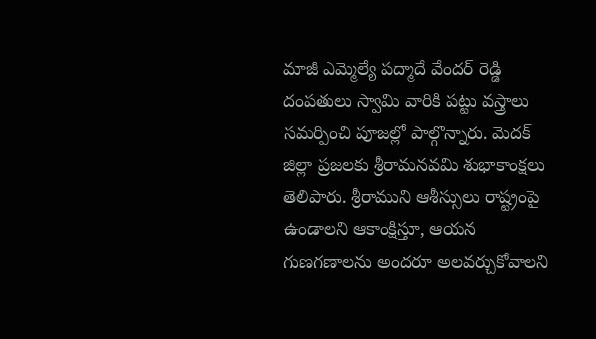మాజీ ఎమ్మెల్యే పద్మాదే వేందర్ రెడ్డి దంపతులు స్వామి వారికి పట్టు వస్త్రాలు సమర్పించి పూజల్లో పాల్గొన్నారు. మెదక్ జిల్లా ప్రజలకు శ్రీరామనవమి శుభాకాంక్షలు తెలిపారు. శ్రీరాముని ఆశీస్సులు రాష్ట్రంపై ఉండాలని ఆకాంక్షిస్తూ, ఆయన గుణగణాలను అందరూ అలవర్చుకోవాలని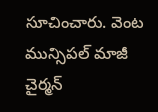సూచించారు. వెంట మున్సిపల్ మాజీ చైర్మన్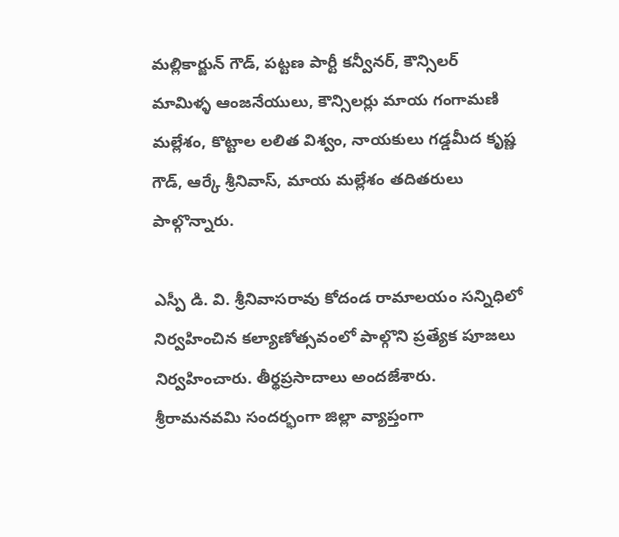మల్లికార్జున్ గౌడ్, పట్టణ పార్టీ కన్వీనర్, కౌన్సిలర్ మామిళ్ళ ఆంజనేయులు, కౌన్సిలర్లు మాయ గంగామణి మల్లేశం, కొట్టాల లలిత విశ్వం, నాయకులు గడ్డమీద కృష్ణ గౌడ్, ఆర్కే శ్రీనివాస్, మాయ మల్లేశం తదితరులు పాల్గొన్నారు.

ఎస్పీ డి. వి. శ్రీనివాసరావు కోదండ రామాలయం సన్నిధిలో నిర్వహించిన కల్యాణోత్సవంలో పాల్గొని ప్రత్యేక పూజలు
నిర్వహించారు. తీర్థప్రసాదాలు అందజేశారు. శ్రీరామనవమి సందర్భంగా జిల్లా వ్యాప్తంగా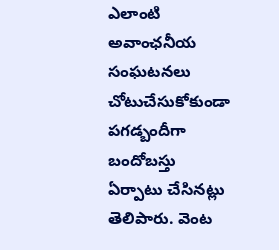ఎలాంటి అవాంఛనీయ సంఘటనలు చోటుచేసుకోకుండా పగడ్బందీగా బందోబస్తు ఏర్పాటు చేసినట్లు తెలిపారు. వెంట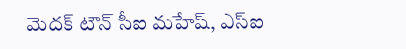మెదక్ టౌన్ సీఐ మహేష్, ఎస్ఐ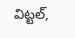విట్టల్,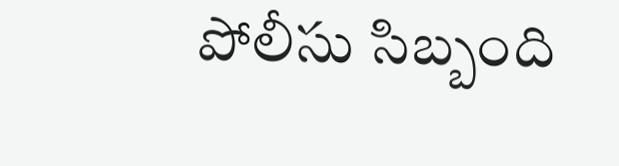పోలీసు సిబ్బంది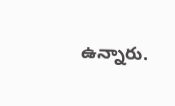ఉన్నారు.